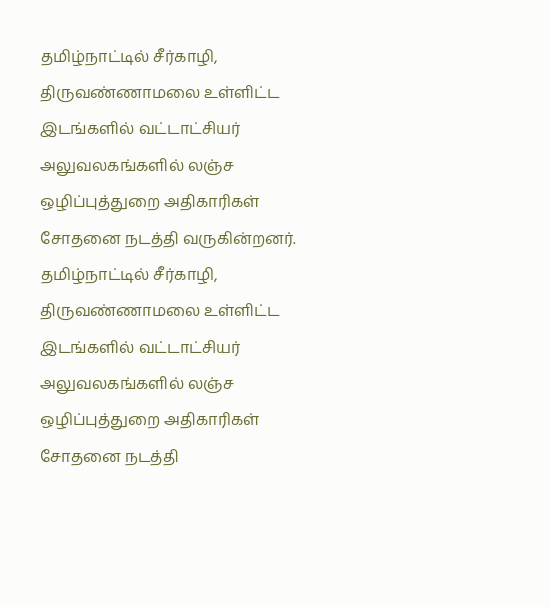தமிழ்நாட்டில் சீர்காழி, திருவண்ணாமலை உள்ளிட்ட இடங்களில் வட்டாட்சியர் அலுவலகங்களில் லஞ்ச ஒழிப்புத்துறை அதிகாரிகள் சோதனை நடத்தி வருகின்றனர்.
தமிழ்நாட்டில் சீர்காழி, திருவண்ணாமலை உள்ளிட்ட இடங்களில் வட்டாட்சியர் அலுவலகங்களில் லஞ்ச ஒழிப்புத்துறை அதிகாரிகள் சோதனை நடத்தி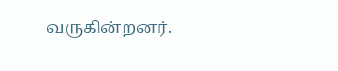வருகின்றனர்.